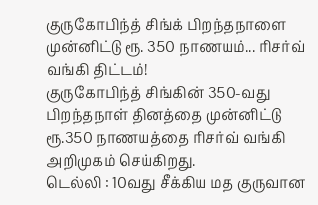குருகோபிந்த் சிங்க் பிறந்தநாளை முன்னிட்டு ரூ. 350 நாணயம்... ரிசர்வ் வங்கி திட்டம்!
குருகோபிந்த் சிங்கின் 350-வது பிறந்தநாள் தினத்தை முன்னிட்டு ரூ.350 நாணயத்தை ரிசர்வ் வங்கி அறிமுகம் செய்கிறது.
டெல்லி : 10வது சீக்கிய மத குருவான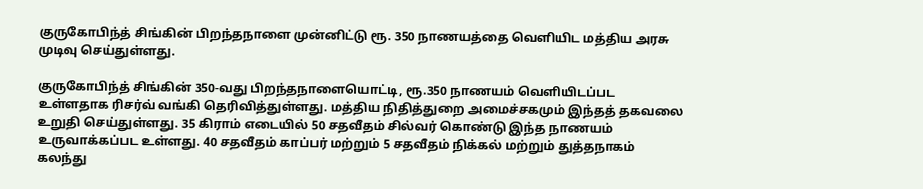குருகோபிந்த் சிங்கின் பிறந்தநாளை முன்னிட்டு ரூ. 350 நாணயத்தை வெளியிட மத்திய அரசு முடிவு செய்துள்ளது.

குருகோபிந்த் சிங்கின் 350-வது பிறந்தநாளையொட்டி, ரூ.350 நாணயம் வெளியிடப்பட உள்ளதாக ரிசர்வ் வங்கி தெரிவித்துள்ளது. மத்திய நிதித்துறை அமைச்சகமும் இந்தத் தகவலை உறுதி செய்துள்ளது. 35 கிராம் எடையில் 50 சதவீதம் சில்வர் கொண்டு இந்த நாணயம் உருவாக்கப்பட உள்ளது. 40 சதவீதம் காப்பர் மற்றும் 5 சதவீதம் நிக்கல் மற்றும் துத்தநாகம் கலந்து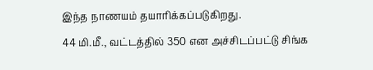இந்த நாணயம் தயாரிக்கப்படுகிறது.
44 மி.மீ., வட்டத்தில் 350 என அச்சிடப்பட்டு சிங்க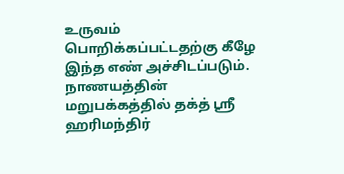உருவம் பொறிக்கப்பட்டதற்கு கீழே இந்த எண் அச்சிடப்படும். நாணயத்தின் மறுபக்கத்தில் தக்த் ஸ்ரீ ஹரிமந்திர்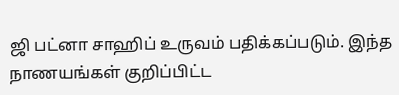ஜி பட்னா சாஹிப் உருவம் பதிக்கப்படும். இந்த நாணயங்கள் குறிப்பிட்ட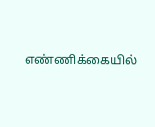எண்ணிக்கையில்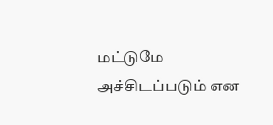மட்டுமே அச்சிடப்படும் என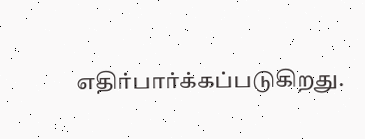எதிர்பார்க்கப்படுகிறது.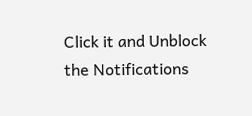Click it and Unblock the Notifications